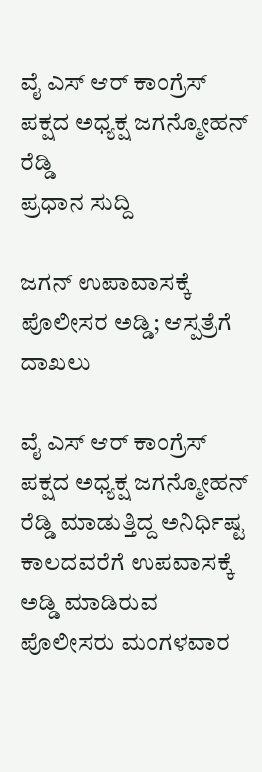ವೈ ಎಸ್ ಆರ್ ಕಾಂಗ್ರೆಸ್ ಪಕ್ಷದ ಅಧ್ಯಕ್ಷ ಜಗನ್ಮೋಹನ್ ರೆಡ್ಡಿ
ಪ್ರಧಾನ ಸುದ್ದಿ

ಜಗನ್ ಉಪಾವಾಸಕ್ಕೆ ಪೊಲೀಸರ ಅಡ್ಡಿ; ಆಸ್ಪತ್ರೆಗೆ ದಾಖಲು

ವೈ ಎಸ್ ಆರ್ ಕಾಂಗ್ರೆಸ್ ಪಕ್ಷದ ಅಧ್ಯಕ್ಷ ಜಗನ್ಮೋಹನ್ ರೆಡ್ಡಿ ಮಾಡುತ್ತಿದ್ದ ಅನಿರ್ಧಿಷ್ಟ ಕಾಲದವರೆಗೆ ಉಪವಾಸಕ್ಕೆ ಅಡ್ಡಿ ಮಾಡಿರುವ ಪೊಲೀಸರು ಮಂಗಳವಾರ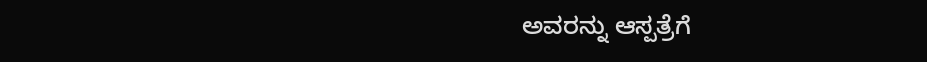ಅವರನ್ನು ಆಸ್ಪತ್ರೆಗೆ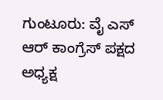ಗುಂಟೂರು: ವೈ ಎಸ್ ಆರ್ ಕಾಂಗ್ರೆಸ್ ಪಕ್ಷದ ಅಧ್ಯಕ್ಷ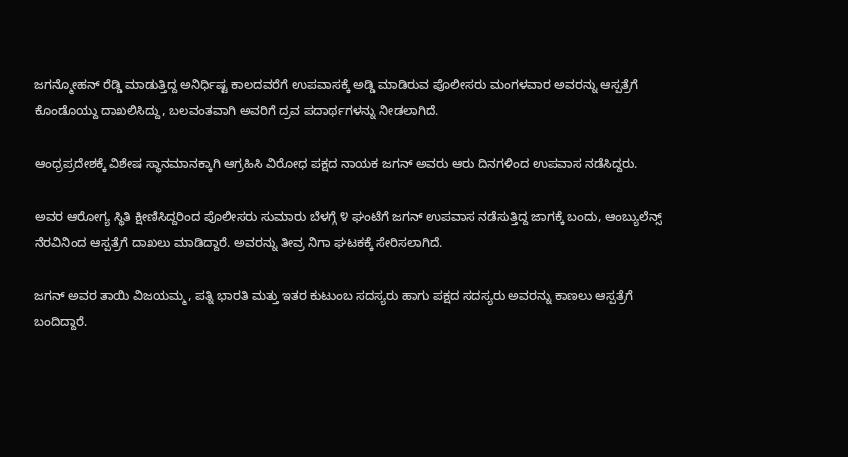ಜಗನ್ಮೋಹನ್ ರೆಡ್ಡಿ ಮಾಡುತ್ತಿದ್ದ ಅನಿರ್ಧಿಷ್ಟ ಕಾಲದವರೆಗೆ ಉಪವಾಸಕ್ಕೆ ಅಡ್ಡಿ ಮಾಡಿರುವ ಪೊಲೀಸರು ಮಂಗಳವಾರ ಅವರನ್ನು ಆಸ್ಪತ್ರೆಗೆ ಕೊಂಡೊಯ್ದು ದಾಖಲಿಸಿದ್ದು, ಬಲವಂತವಾಗಿ ಅವರಿಗೆ ದ್ರವ ಪದಾರ್ಥಗಳನ್ನು ನೀಡಲಾಗಿದೆ.

ಆಂಧ್ರಪ್ರದೇಶಕ್ಕೆ ವಿಶೇಷ ಸ್ಥಾನಮಾನಕ್ಕಾಗಿ ಆಗ್ರಹಿಸಿ ವಿರೋಧ ಪಕ್ಷದ ನಾಯಕ ಜಗನ್ ಅವರು ಆರು ದಿನಗಳಿಂದ ಉಪವಾಸ ನಡೆಸಿದ್ದರು.

ಅವರ ಆರೋಗ್ಯ ಸ್ಥಿತಿ ಕ್ಷೀಣಿಸಿದ್ದರಿಂದ ಪೊಲೀಸರು ಸುಮಾರು ಬೆಳಗ್ಗೆ ೪ ಘಂಟೆಗೆ ಜಗನ್ ಉಪವಾಸ ನಡೆಸುತ್ತಿದ್ದ ಜಾಗಕ್ಕೆ ಬಂದು, ಆಂಬ್ಯುಲೆನ್ಸ್ ನೆರವಿನಿಂದ ಆಸ್ಪತ್ರೆಗೆ ದಾಖಲು ಮಾಡಿದ್ದಾರೆ. ಅವರನ್ನು ತೀವ್ರ ನಿಗಾ ಘಟಕಕ್ಕೆ ಸೇರಿಸಲಾಗಿದೆ.

ಜಗನ್ ಅವರ ತಾಯಿ ವಿಜಯಮ್ಮ, ಪತ್ನಿ ಭಾರತಿ ಮತ್ತು ಇತರ ಕುಟುಂಬ ಸದಸ್ಯರು ಹಾಗು ಪಕ್ಷದ ಸದಸ್ಯರು ಅವರನ್ನು ಕಾಣಲು ಆಸ್ಪತ್ರೆಗೆ ಬಂದಿದ್ದಾರೆ.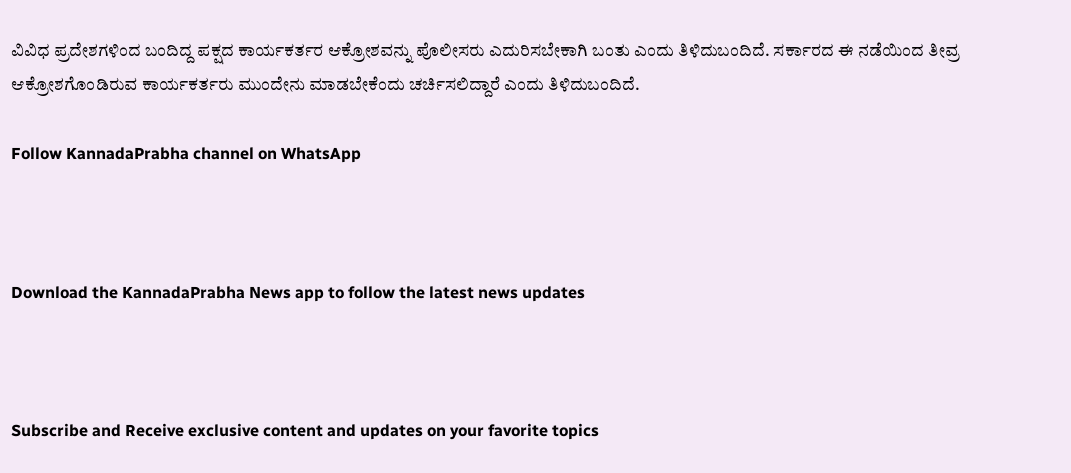ವಿವಿಧ ಪ್ರದೇಶಗಳಿಂದ ಬಂದಿದ್ದ ಪಕ್ಷದ ಕಾರ್ಯಕರ್ತರ ಆಕ್ರೋಶವನ್ನು ಪೊಲೀಸರು ಎದುರಿಸಬೇಕಾಗಿ ಬಂತು ಎಂದು ತಿಳಿದುಬಂದಿದೆ. ಸರ್ಕಾರದ ಈ ನಡೆಯಿಂದ ತೀವ್ರ ಆಕ್ರೋಶಗೊಂಡಿರುವ ಕಾರ್ಯಕರ್ತರು ಮುಂದೇನು ಮಾಡಬೇಕೆಂದು ಚರ್ಚಿಸಲಿದ್ದಾರೆ ಎಂದು ತಿಳಿದುಬಂದಿದೆ.

Follow KannadaPrabha channel on WhatsApp



Download the KannadaPrabha News app to follow the latest news updates



Subscribe and Receive exclusive content and updates on your favorite topics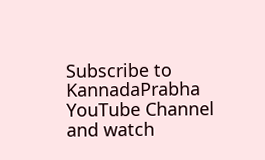Subscribe to KannadaPrabha YouTube Channel and watch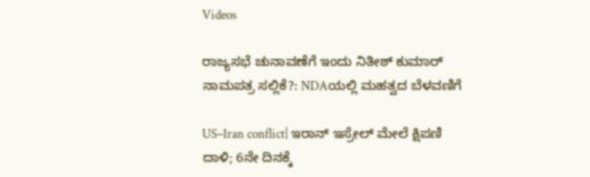Videos

ರಾಜ್ಯಸಭೆ ಚುನಾವಣೆಗೆ ಇಂದು ನಿತೀಶ್ ಕುಮಾರ್ ನಾಮಪತ್ರ ಸಲ್ಲಿಕೆ?: NDAಯಲ್ಲಿ ಮಹತ್ವದ ಬೆಳವಣಿಗೆ

US–Iran conflict| ಇರಾನ್ ಇಸ್ರೇಲ್ ಮೇಲೆ ಕ್ಷಿಪಣಿ ದಾಳಿ; 6ನೇ ದಿನಕ್ಕೆ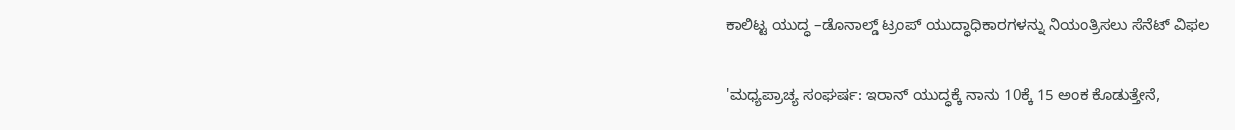ಕಾಲಿಟ್ಟ ಯುದ್ಧ –ಡೊನಾಲ್ಡ್ ಟ್ರಂಪ್ ಯುದ್ಧಾಧಿಕಾರಗಳನ್ನು ನಿಯಂತ್ರಿಸಲು ಸೆನೆಟ್ ವಿಫಲ

'ಮಧ್ಯಪ್ರಾಚ್ಯ ಸಂಘರ್ಷ: ಇರಾನ್ ಯುದ್ಧಕ್ಕೆ ನಾನು 10ಕ್ಕೆ 15 ಅಂಕ ಕೊಡುತ್ತೇನೆ,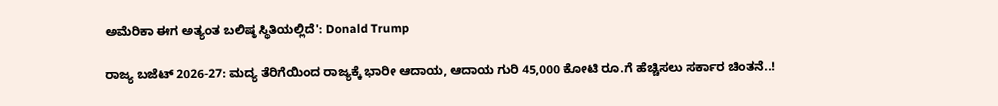ಅಮೆರಿಕಾ ಈಗ ಅತ್ಯಂತ ಬಲಿಷ್ಠ ಸ್ಥಿತಿಯಲ್ಲಿದೆ': Donald Trump

ರಾಜ್ಯ ಬಜೆಟ್ 2026-27: ಮದ್ಯ ತೆರಿಗೆಯಿಂದ ರಾಜ್ಯಕ್ಕೆ ಭಾರೀ ಆದಾಯ, ಆದಾಯ ಗುರಿ 45,000 ಕೋಟಿ ರೂ.ಗೆ ಹೆಚ್ಚಿಸಲು ಸರ್ಕಾರ ಚಿಂತನೆ..!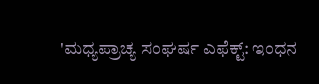'ಮಧ್ಯಪ್ರಾಚ್ಯ ಸಂಘರ್ಷ ಎಫೆಕ್ಟ್: ಇಂಧನ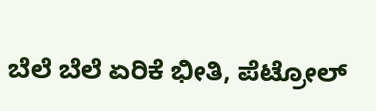ಬೆಲೆ ಬೆಲೆ ಏರಿಕೆ ಭೀತಿ, ಪೆಟ್ರೋಲ್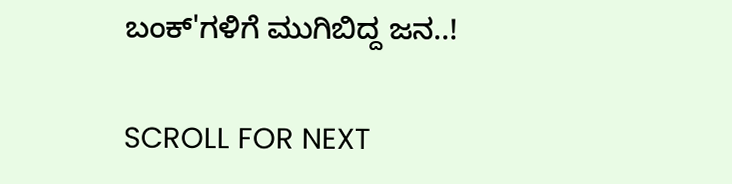ಬಂಕ್‌'ಗಳಿಗೆ ಮುಗಿಬಿದ್ದ ಜನ..!

SCROLL FOR NEXT